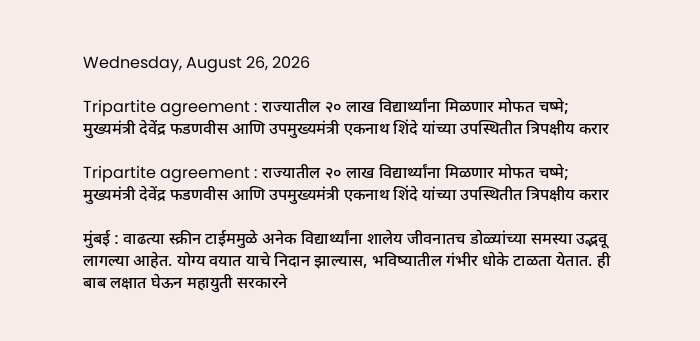Wednesday, August 26, 2026

Tripartite agreement : राज्यातील २० लाख विद्यार्थ्यांना मिळणार मोफत चष्मे; मुख्यमंत्री देवेंद्र फडणवीस आणि उपमुख्यमंत्री एकनाथ शिंदे यांच्या उपस्थितीत त्रिपक्षीय करार

Tripartite agreement : राज्यातील २० लाख विद्यार्थ्यांना मिळणार मोफत चष्मे; मुख्यमंत्री देवेंद्र फडणवीस आणि उपमुख्यमंत्री एकनाथ शिंदे यांच्या उपस्थितीत त्रिपक्षीय करार

मुंबई : वाढत्या स्क्रीन टाईममुळे अनेक विद्यार्थ्यांना शालेय जीवनातच डोळ्यांच्या समस्या उद्भवू लागल्या आहेत. योग्य वयात याचे निदान झाल्यास, भविष्यातील गंभीर धोके टाळता येतात. ही बाब लक्षात घेऊन महायुती सरकारने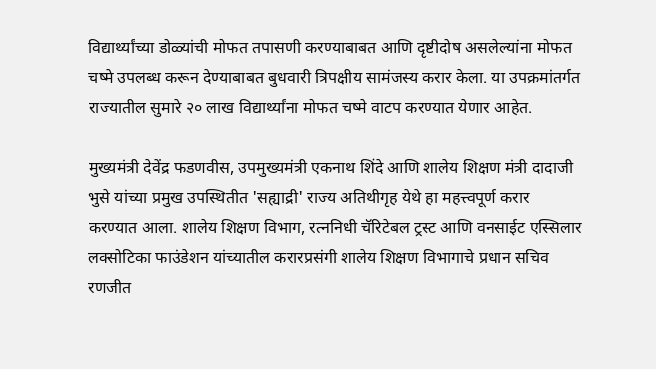विद्यार्थ्यांच्या डोळ्यांची मोफत तपासणी करण्याबाबत आणि दृष्टीदोष असलेल्यांना मोफत चष्मे उपलब्ध करून देण्याबाबत बुधवारी त्रिपक्षीय सामंजस्य करार केला. या उपक्रमांतर्गत राज्यातील सुमारे २० लाख विद्यार्थ्यांना मोफत चष्मे वाटप करण्यात येणार आहेत.

मुख्यमंत्री देवेंद्र फडणवीस, उपमुख्यमंत्री एकनाथ शिंदे आणि शालेय शिक्षण मंत्री दादाजी भुसे यांच्या प्रमुख उपस्थितीत 'सह्याद्री' राज्य अतिथीगृह येथे हा महत्त्वपूर्ण करार करण्यात आला. शालेय शिक्षण विभाग, रत्ननिधी चॅरिटेबल ट्रस्ट आणि वनसाईट एस्सिलार लक्सोटिका फाउंडेशन यांच्यातील करारप्रसंगी शालेय शिक्षण विभागाचे प्रधान सचिव रणजीत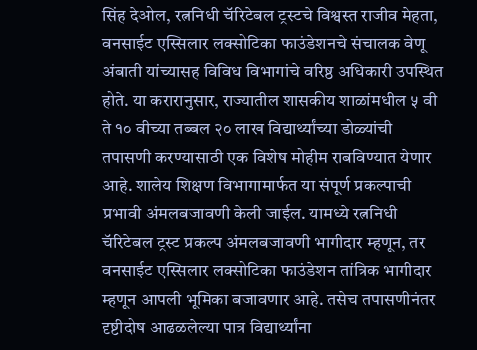सिंह देओल, रत्ननिधी चॅरिटेबल ट्रस्टचे विश्वस्त राजीव मेहता, वनसाईट एस्सिलार लक्सोटिका फाउंडेशनचे संचालक वेणू अंबाती यांच्यासह विविध विभागांचे वरिष्ठ अधिकारी उपस्थित होते. या करारानुसार, राज्यातील शासकीय शाळांमधील ५ वी ते १० वीच्या तब्बल २० लाख विद्यार्थ्यांच्या डोळ्यांची तपासणी करण्यासाठी एक विशेष मोहीम राबविण्यात येणार आहे. शालेय शिक्षण विभागामार्फत या संपूर्ण प्रकल्पाची प्रभावी अंमलबजावणी केली जाईल. यामध्ये रत्ननिधी चॅरिटेबल ट्रस्ट प्रकल्प अंमलबजावणी भागीदार म्हणून, तर वनसाईट एस्सिलार लक्सोटिका फाउंडेशन तांत्रिक भागीदार म्हणून आपली भूमिका बजावणार आहे. तसेच तपासणीनंतर दृष्टीदोष आढळलेल्या पात्र विद्यार्थ्यांना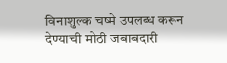विनाशुल्क चष्मे उपलब्ध करून देण्याची मोठी जबाबदारी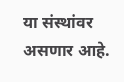या संस्थांवर असणार आहे.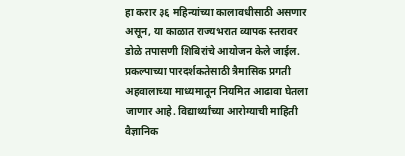हा करार ३६ महिन्यांच्या कालावधीसाठी असणार असून, या काळात राज्यभरात व्यापक स्तरावर डोळे तपासणी शिबिरांचे आयोजन केले जाईल. प्रकल्पाच्या पारदर्शकतेसाठी त्रैमासिक प्रगती अहवालाच्या माध्यमातून नियमित आढावा घेतला जाणार आहे. विद्यार्थ्यांच्या आरोग्याची माहिती वैज्ञानिक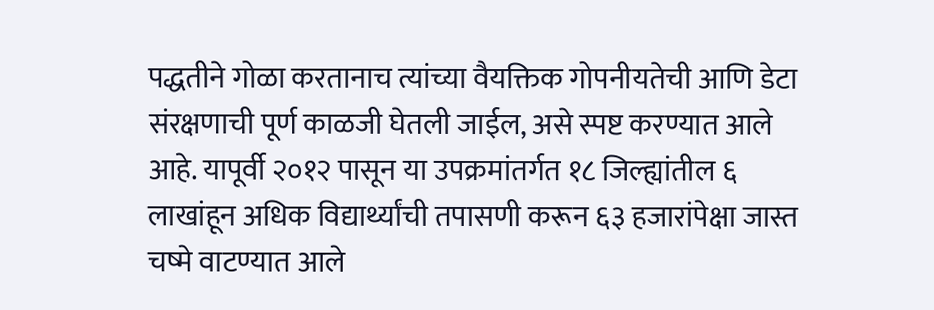पद्धतीने गोळा करतानाच त्यांच्या वैयक्तिक गोपनीयतेची आणि डेटा संरक्षणाची पूर्ण काळजी घेतली जाईल, असे स्पष्ट करण्यात आले आहे. यापूर्वी २०१२ पासून या उपक्रमांतर्गत १८ जिल्ह्यांतील ६ लाखांहून अधिक विद्यार्थ्यांची तपासणी करून ६३ हजारांपेक्षा जास्त चष्मे वाटण्यात आले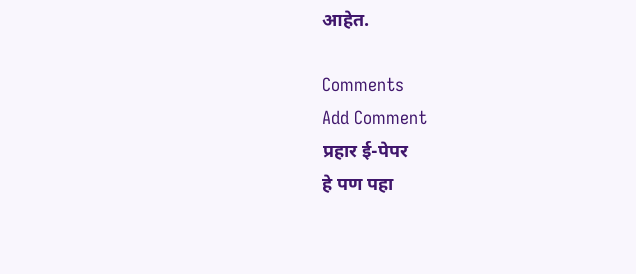आहेत.

Comments
Add Comment
प्रहार ई-पेपर
हे पण पहा